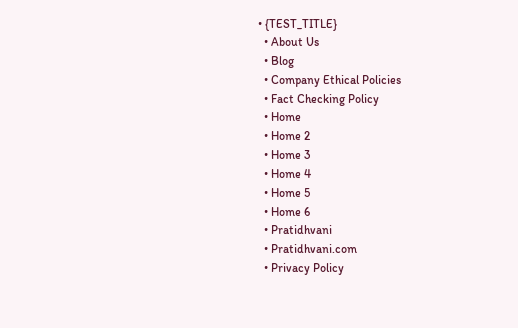• {TEST_TITLE}
  • About Us
  • Blog
  • Company Ethical Policies
  • Fact Checking Policy
  • Home
  • Home 2
  • Home 3
  • Home 4
  • Home 5
  • Home 6
  • Pratidhvani
  • Pratidhvani.com
  • Privacy Policy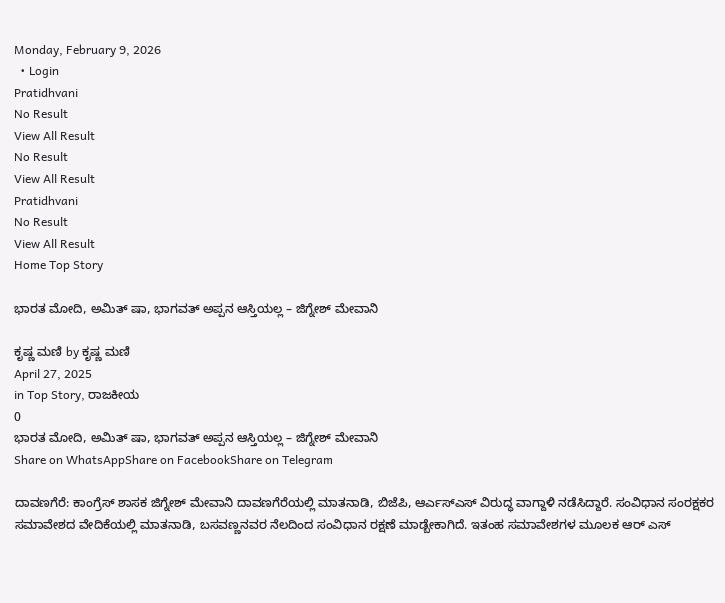Monday, February 9, 2026
  • Login
Pratidhvani
No Result
View All Result
No Result
View All Result
Pratidhvani
No Result
View All Result
Home Top Story

ಭಾರತ ಮೋದಿ, ಅಮಿತ್ ಷಾ, ಭಾಗವತ್ ಅಪ್ಪನ ಆಸ್ತಿಯಲ್ಲ – ಜಿಗ್ನೇಶ್ ಮೇವಾನಿ

ಕೃಷ್ಣ ಮಣಿ by ಕೃಷ್ಣ ಮಣಿ
April 27, 2025
in Top Story, ರಾಜಕೀಯ
0
ಭಾರತ ಮೋದಿ, ಅಮಿತ್ ಷಾ, ಭಾಗವತ್ ಅಪ್ಪನ ಆಸ್ತಿಯಲ್ಲ – ಜಿಗ್ನೇಶ್ ಮೇವಾನಿ
Share on WhatsAppShare on FacebookShare on Telegram

ದಾವಣಗೆರೆ: ಕಾಂಗ್ರೆಸ್ ಶಾಸಕ ಜಿಗ್ನೇಶ್ ಮೇವಾನಿ ದಾವಣಗೆರೆಯಲ್ಲಿ ಮಾತನಾಡಿ, ಬಿಜೆಪಿ, ಆರ್ಎಸ್ಎಸ್ ವಿರುದ್ಧ ವಾಗ್ದಾಳಿ ನಡೆಸಿದ್ದಾರೆ. ಸಂವಿಧಾನ ಸಂರಕ್ಷಕರ ಸಮಾವೇಶದ ವೇದಿಕೆಯಲ್ಲಿ ಮಾತನಾಡಿ, ಬಸವಣ್ಣನವರ ನೆಲದಿಂದ ಸಂವಿಧಾನ ರಕ್ಷಣೆ ಮಾಡ್ಬೇಕಾಗಿದೆ. ಇತಂಹ ಸಮಾವೇಶಗಳ ಮೂಲಕ ಆರ್ ಎಸ್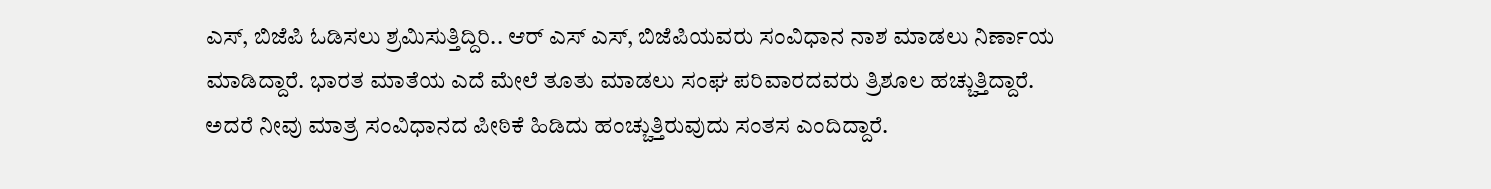ಎಸ್, ಬಿಜೆಪಿ ಓಡಿಸಲು ಶ್ರಮಿಸುತ್ತಿದ್ದಿರಿ.. ಆರ್ ಎಸ್ ಎಸ್, ಬಿಜೆಪಿಯವರು ಸಂವಿಧಾನ ನಾಶ ಮಾಡಲು ನಿರ್ಣಾಯ ಮಾಡಿದ್ದಾರೆ. ಭಾರತ ಮಾತೆಯ ಎದೆ‌ ಮೇಲೆ ತೂತು ಮಾಡಲು ಸಂಘ ಪರಿವಾರದವರು ತ್ರಿಶೂಲ ಹಚ್ಚುತ್ತಿದ್ದಾರೆ. ಅದರೆ ನೀವು ಮಾತ್ರ ಸಂವಿಧಾನದ ಪೀಠಿಕೆ ಹಿಡಿದು ಹಂಚ್ಚುತ್ತಿರುವುದು ಸಂತಸ ಎಂದಿದ್ದಾರೆ.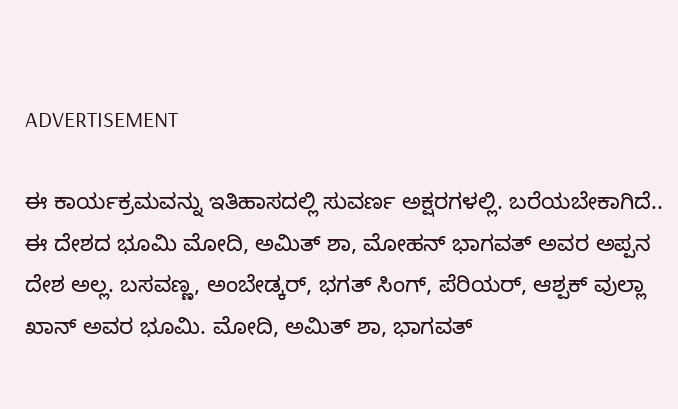ADVERTISEMENT

ಈ ಕಾರ್ಯಕ್ರಮವನ್ನು ಇತಿಹಾಸದಲ್ಲಿ ಸುವರ್ಣ ಅಕ್ಷರಗಳಲ್ಲಿ. ಬರೆಯಬೇಕಾಗಿದೆ.. ಈ ದೇಶದ ಭೂಮಿ ಮೋದಿ, ಅಮಿತ್ ಶಾ, ಮೋಹನ್ ಭಾಗವತ್ ಅವರ ಅಪ್ಪನ ದೇಶ ಅಲ್ಲ. ಬಸವಣ್ಣ, ಅಂಬೇಡ್ಕರ್, ಭಗತ್ ಸಿಂಗ್, ಪೆರಿಯರ್, ಆಶ್ಪಕ್ ವುಲ್ಲಾ ಖಾನ್ ಅವರ ಭೂಮಿ. ಮೋದಿ, ಅಮಿತ್ ಶಾ, ಭಾಗವತ್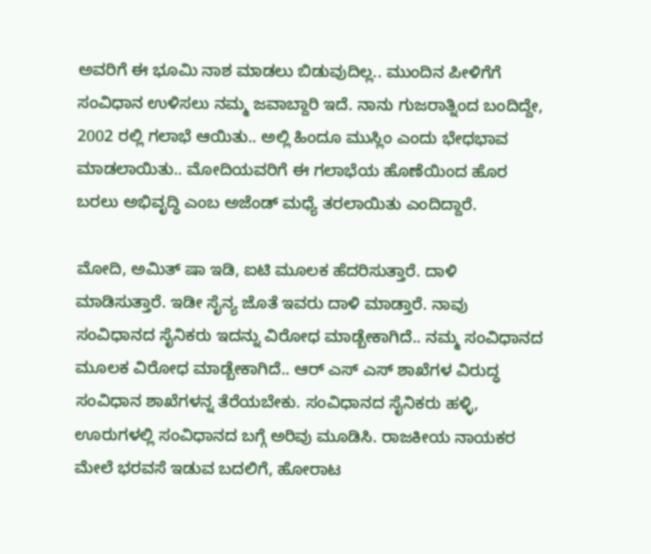ಅವರಿಗೆ ಈ ಭೂಮಿ ನಾಶ ಮಾಡಲು ಬಿಡುವುದಿಲ್ಲ.. ಮುಂದಿನ ಪೀಳಿಗೆಗೆ ಸಂವಿಧಾನ ಉಳಿಸಲು ನಮ್ಮ ಜವಾಬ್ದಾರಿ ಇದೆ. ನಾನು ಗುಜರಾತ್ನಿಂದ ಬಂದಿದ್ದೇ, 2002 ರಲ್ಲಿ ಗಲಾಭೆ ಆಯಿತು.. ಅಲ್ಲಿ ಹಿಂದೂ ಮುಸ್ಲಿಂ ಎಂದು ಭೇಧಭಾವ ಮಾಡಲಾಯಿತು.. ಮೋದಿಯವರಿಗೆ ಈ ಗಲಾಭೆಯ ಹೊಣೆಯಿಂದ ಹೊರ ಬರಲು ಅಭಿವೃದ್ಧಿ ಎಂಬ ಅಜೆಂಡ್ ಮಧ್ಯೆ ತರಲಾಯಿತು ಎಂದಿದ್ದಾರೆ.

ಮೋದಿ, ಅಮಿತ್ ಷಾ ಇಡಿ, ಐಟಿ ಮೂಲಕ ಹೆದರಿಸುತ್ತಾರೆ. ದಾಳಿ ಮಾಡಿಸುತ್ತಾರೆ. ಇಡೀ ಸೈನ್ಯ ಜೊತೆ ಇವರು ದಾಳಿ ಮಾಡ್ತಾರೆ. ನಾವು ಸಂವಿಧಾನದ ಸೈನಿಕರು ಇದನ್ನು ವಿರೋಧ ಮಾಡ್ಬೇಕಾಗಿದೆ.. ನಮ್ಮ ಸಂವಿಧಾನದ ಮೂಲಕ ವಿರೋಧ ಮಾಡ್ಬೇಕಾಗಿದೆ.. ಆರ್ ಎಸ್ ಎಸ್ ಶಾಖೆಗಳ ವಿರುದ್ಧ ಸಂವಿಧಾನ ಶಾಖೆಗಳನ್ನ ತೆರೆಯಬೇಕು. ಸಂವಿಧಾನದ ಸೈನಿಕರು ಹಳ್ಳಿ, ಊರುಗಳಲ್ಲಿ ಸಂವಿಧಾನದ ‌ಬಗ್ಗೆ ಅರಿವು ಮೂಡಿಸಿ. ರಾಜಕೀಯ ನಾಯಕರ ಮೇಲೆ ಭರವಸೆ ಇಡುವ ಬದಲಿಗೆ, ಹೋರಾಟ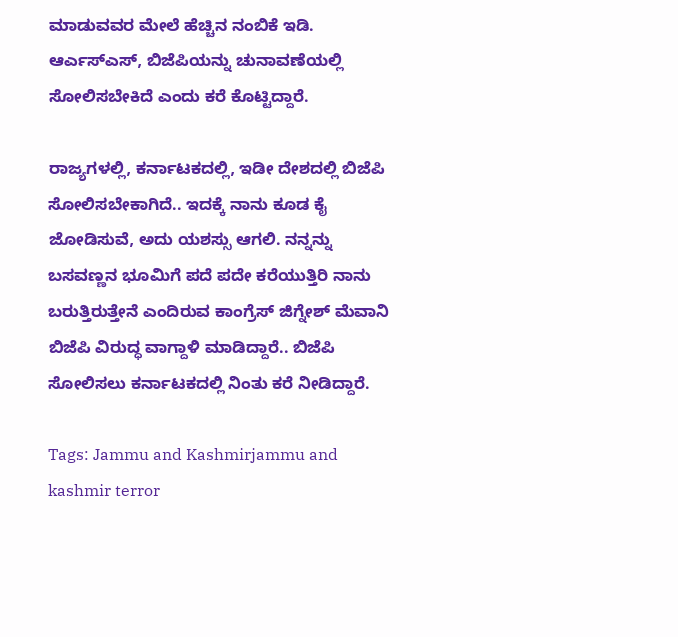ಮಾಡುವವರ ಮೇಲೆ ಹೆಚ್ಚಿನ ನಂಬಿಕೆ ಇಡಿ. ಆರ್ಎಸ್ಎಸ್, ಬಿಜೆಪಿಯನ್ನು ಚುನಾವಣೆಯಲ್ಲಿ ಸೋಲಿಸಬೇಕಿದೆ ಎಂದು ಕರೆ ಕೊಟ್ಟಿದ್ದಾರೆ.

ರಾಜ್ಯಗಳಲ್ಲಿ, ಕರ್ನಾಟಕದಲ್ಲಿ, ಇಡೀ ದೇಶದಲ್ಲಿ ಬಿಜೆಪಿ ಸೋಲಿಸಬೇಕಾಗಿದೆ.. ಇದಕ್ಕೆ ನಾನು ಕೂಡ ಕೈ ಜೋಡಿಸುವೆ, ಅದು ಯಶಸ್ಸು ಆಗಲಿ. ನನ್ನನ್ನು ಬಸವಣ್ಣನ ಭೂಮಿಗೆ ಪದೆ ಪದೇ ಕರೆಯುತ್ತಿರಿ ನಾನು ಬರುತ್ತಿರುತ್ತೇನೆ ಎಂದಿರುವ ಕಾಂಗ್ರೆಸ್ ಜಿಗ್ನೇಶ್ ಮೆವಾನಿ ಬಿಜೆಪಿ ವಿರುದ್ಧ ವಾಗ್ದಾಳಿ ಮಾಡಿದ್ದಾರೆ.. ಬಿಜೆಪಿ ಸೋಲಿಸಲು ಕರ್ನಾಟಕದಲ್ಲಿ ನಿಂತು ಕರೆ ನೀಡಿದ್ದಾರೆ.

Tags: Jammu and Kashmirjammu and kashmir terror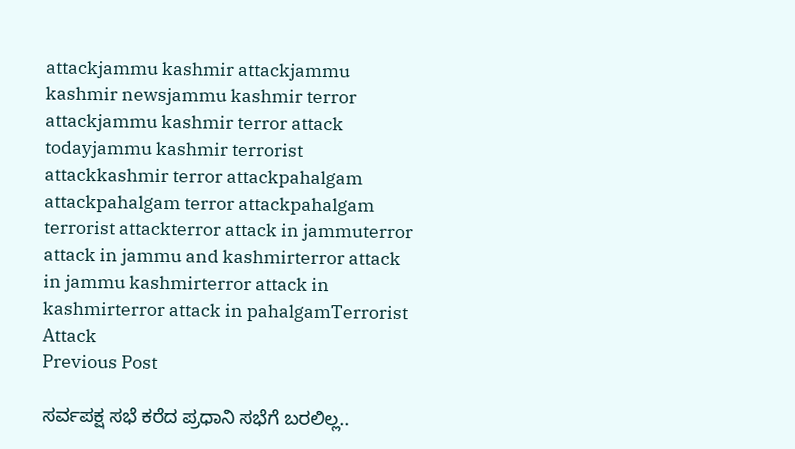attackjammu kashmir attackjammu kashmir newsjammu kashmir terror attackjammu kashmir terror attack todayjammu kashmir terrorist attackkashmir terror attackpahalgam attackpahalgam terror attackpahalgam terrorist attackterror attack in jammuterror attack in jammu and kashmirterror attack in jammu kashmirterror attack in kashmirterror attack in pahalgamTerrorist Attack
Previous Post

ಸರ್ವಪಕ್ಷ ಸಭೆ ಕರೆದ ಪ್ರಧಾನಿ ಸಭೆಗೆ ಬರಲಿಲ್ಲ..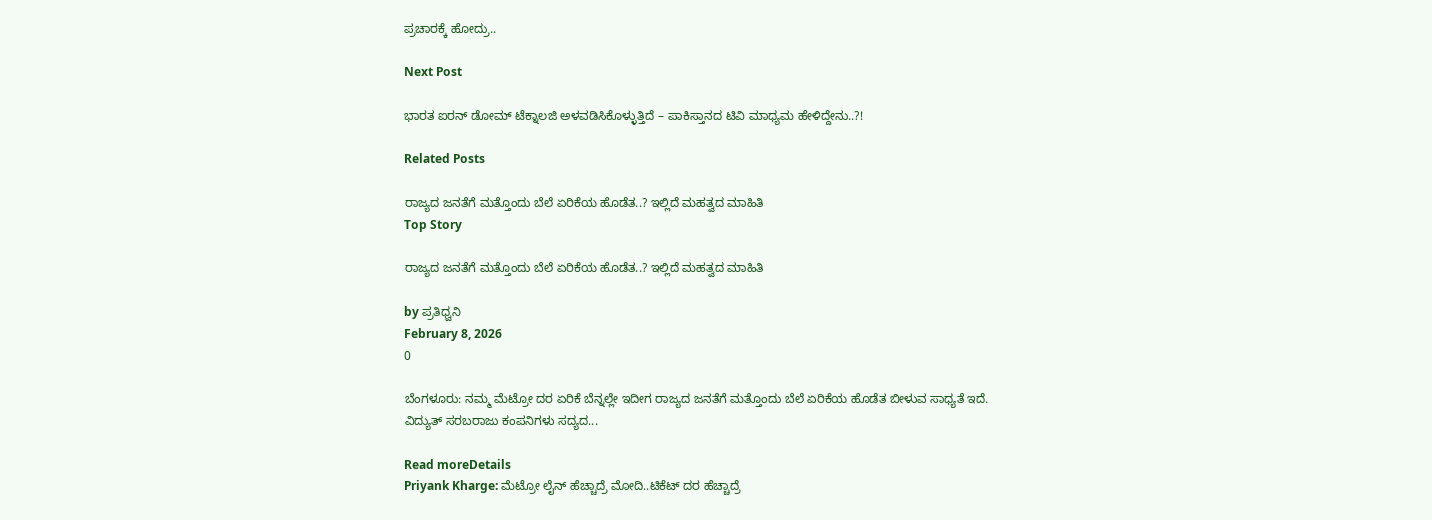ಪ್ರಚಾರಕ್ಕೆ ಹೋದ್ರು..

Next Post

ಭಾರತ ಐರನ್ ಡೋಮ್ ಟೆಕ್ನಾಲಜಿ ಅಳವಡಿಸಿಕೊಳ್ಳುತ್ತಿದೆ – ಪಾಕಿಸ್ತಾನದ ಟಿವಿ ಮಾಧ್ಯಮ ಹೇಳಿದ್ದೇನು..?!

Related Posts

ರಾಜ್ಯದ ಜನತೆಗೆ ಮತ್ತೊಂದು ಬೆಲೆ ಏರಿಕೆಯ ಹೊಡೆತ..? ಇಲ್ಲಿದೆ ಮಹತ್ವದ ಮಾಹಿತಿ
Top Story

ರಾಜ್ಯದ ಜನತೆಗೆ ಮತ್ತೊಂದು ಬೆಲೆ ಏರಿಕೆಯ ಹೊಡೆತ..? ಇಲ್ಲಿದೆ ಮಹತ್ವದ ಮಾಹಿತಿ

by ಪ್ರತಿಧ್ವನಿ
February 8, 2026
0

ಬೆಂಗಳೂರು: ನಮ್ಮ ಮೆಟ್ರೋ ದರ ಏರಿಕೆ ಬೆನ್ನಲ್ಲೇ ಇದೀಗ ರಾಜ್ಯದ ಜನತೆಗೆ ಮತ್ತೊಂದು ಬೆಲೆ ಏರಿಕೆಯ ಹೊಡೆತ ಬೀಳುವ ಸಾಧ್ಯತೆ ಇದೆ. ವಿದ್ಯುತ್ ಸರಬರಾಜು ಕಂಪನಿಗಳು ಸದ್ಯದ...

Read moreDetails
Priyank Kharge: ಮೆಟ್ರೋ ಲೈನ್ ಹೆಚ್ಚಾದ್ರೆ ಮೋದಿ..ಟಿಕೆಟ್ ದರ ಹೆಚ್ಚಾದ್ರೆ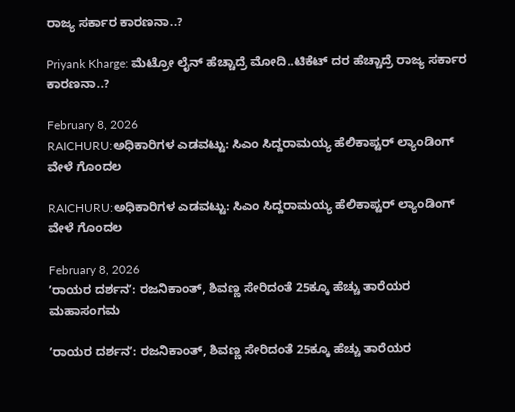ರಾಜ್ಯ ಸರ್ಕಾರ ಕಾರಣನಾ..?

Priyank Kharge: ಮೆಟ್ರೋ ಲೈನ್ ಹೆಚ್ಚಾದ್ರೆ ಮೋದಿ..ಟಿಕೆಟ್ ದರ ಹೆಚ್ಚಾದ್ರೆ ರಾಜ್ಯ ಸರ್ಕಾರ ಕಾರಣನಾ..?

February 8, 2026
RAICHURU:ಅಧಿಕಾರಿಗಳ ಎಡವಟ್ಟು: ಸಿಎಂ ಸಿದ್ದರಾಮಯ್ಯ ಹೆಲಿಕಾಪ್ಟರ್ ಲ್ಯಾಂಡಿಂಗ್ ವೇಳೆ ಗೊಂದಲ

RAICHURU:ಅಧಿಕಾರಿಗಳ ಎಡವಟ್ಟು: ಸಿಎಂ ಸಿದ್ದರಾಮಯ್ಯ ಹೆಲಿಕಾಪ್ಟರ್ ಲ್ಯಾಂಡಿಂಗ್ ವೇಳೆ ಗೊಂದಲ

February 8, 2026
ʼರಾಯರ ದರ್ಶನʼ: ರಜನಿಕಾಂತ್, ಶಿವಣ್ಣ ಸೇರಿದಂತೆ 25ಕ್ಕೂ ಹೆಚ್ಚು ತಾರೆಯರ ಮಹಾಸಂಗಮ

ʼರಾಯರ ದರ್ಶನʼ: ರಜನಿಕಾಂತ್, ಶಿವಣ್ಣ ಸೇರಿದಂತೆ 25ಕ್ಕೂ ಹೆಚ್ಚು ತಾರೆಯರ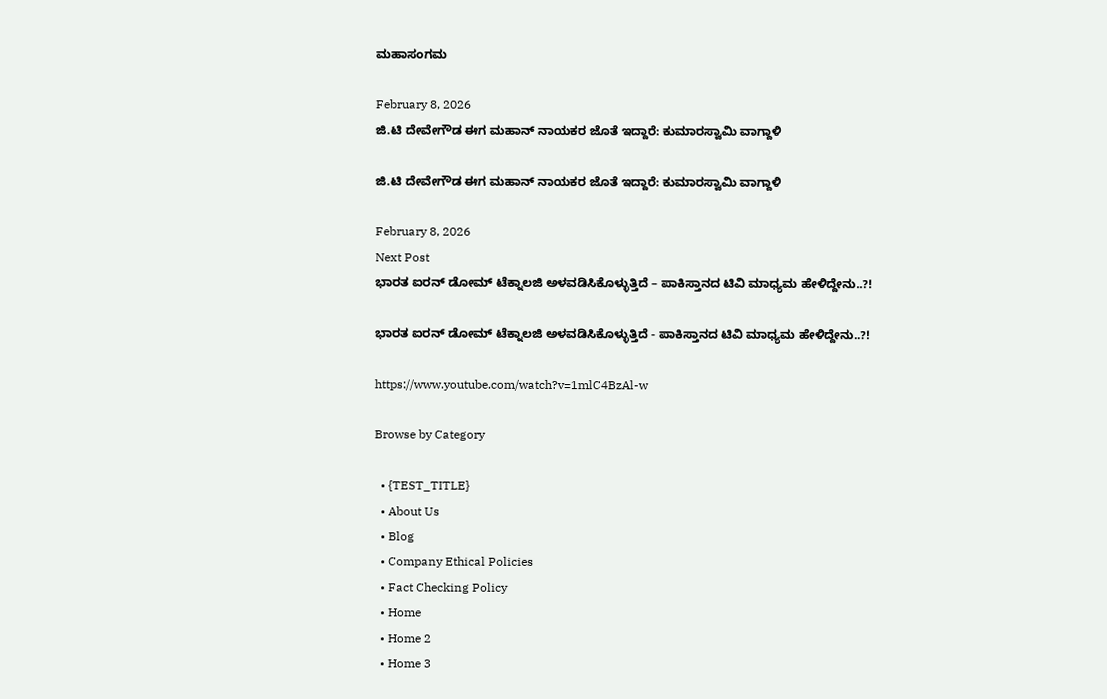ಮಹಾಸಂಗಮ

February 8, 2026
ಜಿ.ಟಿ ದೇವೇಗೌಡ ಈಗ ಮಹಾನ್ ನಾಯಕರ ಜೊತೆ ಇದ್ದಾರೆ: ಕುಮಾರಸ್ವಾಮಿ ವಾಗ್ದಾಳಿ

ಜಿ.ಟಿ ದೇವೇಗೌಡ ಈಗ ಮಹಾನ್ ನಾಯಕರ ಜೊತೆ ಇದ್ದಾರೆ: ಕುಮಾರಸ್ವಾಮಿ ವಾಗ್ದಾಳಿ

February 8, 2026
Next Post
ಭಾರತ ಐರನ್ ಡೋಮ್ ಟೆಕ್ನಾಲಜಿ ಅಳವಡಿಸಿಕೊಳ್ಳುತ್ತಿದೆ – ಪಾಕಿಸ್ತಾನದ ಟಿವಿ ಮಾಧ್ಯಮ ಹೇಳಿದ್ದೇನು..?!

ಭಾರತ ಐರನ್ ಡೋಮ್ ಟೆಕ್ನಾಲಜಿ ಅಳವಡಿಸಿಕೊಳ್ಳುತ್ತಿದೆ - ಪಾಕಿಸ್ತಾನದ ಟಿವಿ ಮಾಧ್ಯಮ ಹೇಳಿದ್ದೇನು..?!

https://www.youtube.com/watch?v=1mlC4BzAl-w

Browse by Category

  • {TEST_TITLE}
  • About Us
  • Blog
  • Company Ethical Policies
  • Fact Checking Policy
  • Home
  • Home 2
  • Home 3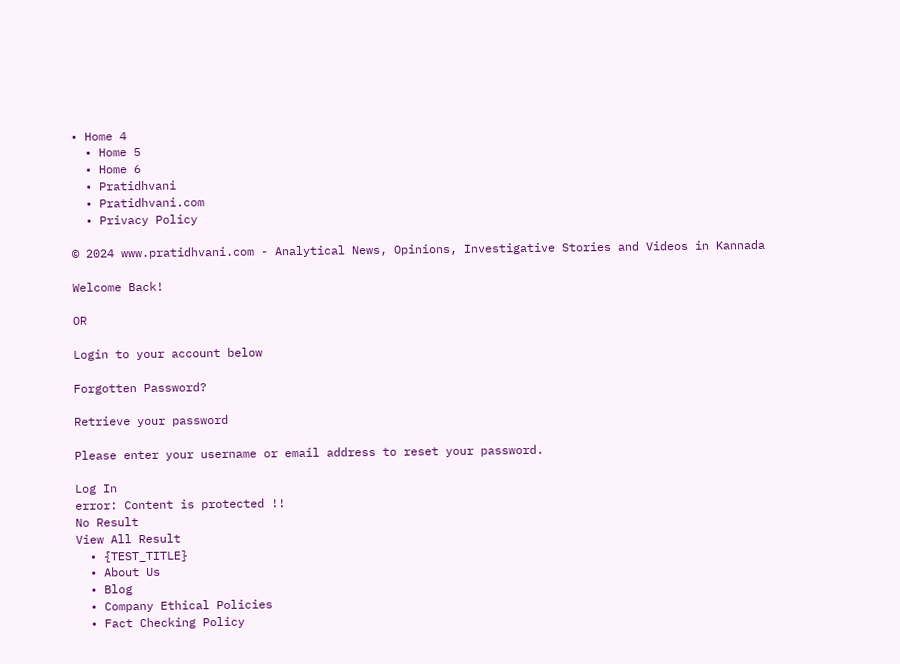• Home 4
  • Home 5
  • Home 6
  • Pratidhvani
  • Pratidhvani.com
  • Privacy Policy

© 2024 www.pratidhvani.com - Analytical News, Opinions, Investigative Stories and Videos in Kannada

Welcome Back!

OR

Login to your account below

Forgotten Password?

Retrieve your password

Please enter your username or email address to reset your password.

Log In
error: Content is protected !!
No Result
View All Result
  • {TEST_TITLE}
  • About Us
  • Blog
  • Company Ethical Policies
  • Fact Checking Policy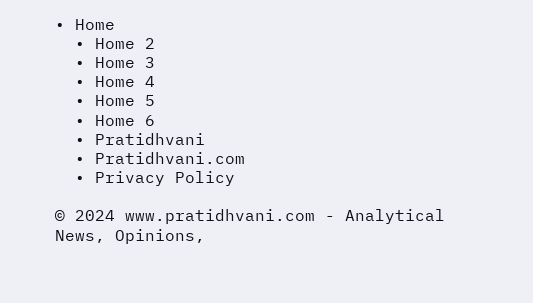• Home
  • Home 2
  • Home 3
  • Home 4
  • Home 5
  • Home 6
  • Pratidhvani
  • Pratidhvani.com
  • Privacy Policy

© 2024 www.pratidhvani.com - Analytical News, Opinions,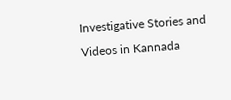Investigative Stories and Videos in Kannada